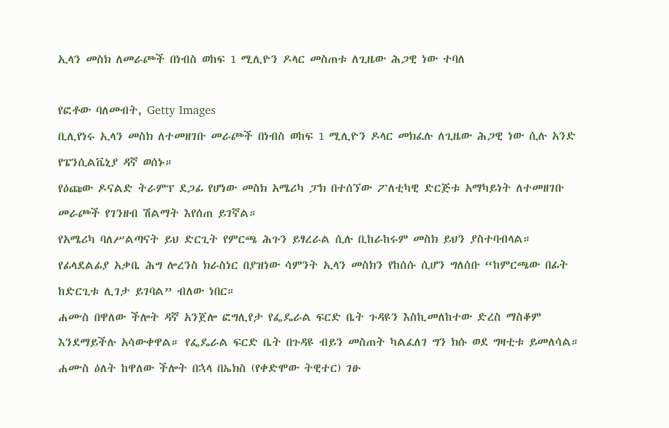ኢላን መስክ ለመራጮች በነብስ ወከፍ 1 ሚሊዮን ዶላር መስጠቱ ለጊዜው ሕጋዊ ነው ተባለ

የፎቶው ባለመብት, Getty Images
ቢሊየነሩ ኢላን መስክ ለተመዘገቡ መራጮች በነብስ ወከፍ 1 ሚሊዮን ዶላር መክፈሉ ለጊዜው ሕጋዊ ነው ሲሉ አንድ የፔንሲልቬኒያ ዳኛ ወሰኑ።
የዕጩው ዶናልድ ትራምፕ ደጋፊ የሆነው መስክ አሜሪካ ፓክ በተሰኘው ፖለቲካዊ ድርጅቱ አማካይነት ለተመዘገቡ መራጮች የገንዘብ ሽልማት እየሰጠ ይገኛል።
የአሜሪካ ባለሥልጣናት ይህ ድርጊት የምርጫ ሕጉን ይፃረራል ሲሉ ቢከራከሩም መስክ ይህን ያስተባብላል።
የፊላደልፊያ አቃቤ ሕግ ሎረንስ ክራስነር በያዝነው ሳምንት ኢላን መስክን የከሰሱ ሲሆን ግለሰቡ “ከምርጫው በፊት ከድርጊቱ ሊገታ ይገባል” ብለው ነበር።
ሐሙስ በዋለው ችሎት ዳኛ አንጀሎ ፎግሊየታ የፌዴራል ፍርድ ቤት ጉዳዩን እስኪመለከተው ድረስ ማስቆም እንደማይችሉ አሳውቀዋል። የፌዴራል ፍርድ ቤት በጉዳዩ ብይን መስጠት ካልፈለገ ግን ክሱ ወደ ግዛቲቱ ይመለሳል።
ሐሙስ ዕለት ከዋለው ችሎት በኋላ በኤክስ (የቀድሞው ትዊተር) ገፁ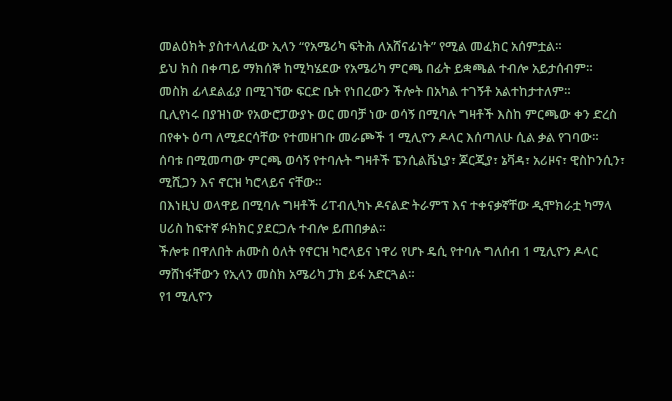መልዕክት ያስተላለፈው ኢላን “የአሜሪካ ፍትሕ ለአሸናፊነት” የሚል መፈክር አሰምቷል።
ይህ ክስ በቀጣይ ማክሰኞ ከሚካሄደው የአሜሪካ ምርጫ በፊት ይቋጫል ተብሎ አይታሰብም።
መስክ ፊላደልፊያ በሚገኘው ፍርድ ቤት የነበረውን ችሎት በአካል ተገኝቶ አልተከታተለም።
ቢሊየነሩ በያዝነው የአውሮፓውያኑ ወር መባቻ ነው ወሳኝ በሚባሉ ግዛቶች እስከ ምርጫው ቀን ድረስ በየቀኑ ዕጣ ለሚደርሳቸው የተመዘገቡ መራጮች 1 ሚሊዮን ዶላር እሰጣለሁ ሲል ቃል የገባው።
ሰባቱ በሚመጣው ምርጫ ወሳኝ የተባሉት ግዛቶች ፔንሲልቬኒያ፣ ጆርጂያ፣ ኔቫዳ፣ አሪዞና፣ ዊስኮንሲን፣ ሚሺጋን እና ኖርዝ ካሮላይና ናቸው።
በእነዚህ ወላዋይ በሚባሉ ግዛቶች ሪፐብሊካኑ ዶናልድ ትራምፕ እና ተቀናቃኛቸው ዲሞክራቷ ካማላ ሀሪስ ከፍተኛ ፉክክር ያደርጋሉ ተብሎ ይጠበቃል።
ችሎቱ በዋለበት ሐሙስ ዕለት የኖርዝ ካሮላይና ነዋሪ የሆኑ ዴሲ የተባሉ ግለሰብ 1 ሚሊዮን ዶላር ማሸነፋቸውን የኢላን መስክ አሜሪካ ፓክ ይፋ አድርጓል።
የ1 ሚሊዮን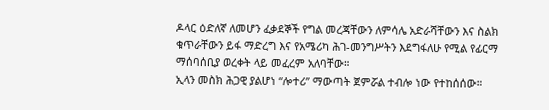ዶላር ዕድለኛ ለመሆን ፈቃደኞች የግል መረጃቸውን ለምሳሌ አድራሻቸውን እና ስልክ ቁጥራቸውን ይፋ ማድረግ እና የአሜሪካ ሕገ-መንግሥትን እደግፋለሁ የሚል የፊርማ ማሰባሰቢያ ወረቀት ላይ መፈረም አለባቸው።
ኢላን መስክ ሕጋዊ ያልሆነ “ሎተሪ” ማውጣት ጀምሯል ተብሎ ነው የተከሰሰው።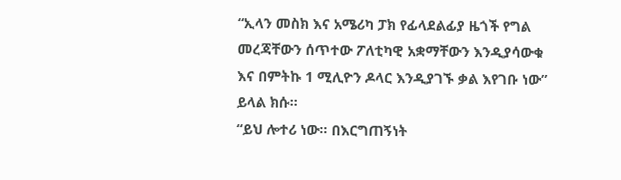“ኢላን መስክ እና አሜሪካ ፓክ የፊላደልፊያ ዜጎች የግል መረጃቸውን ሰጥተው ፖለቲካዊ አቋማቸውን እንዲያሳውቁ እና በምትኩ 1 ሚሊዮን ዶላር እንዲያገኙ ቃል እየገቡ ነው” ይላል ክሱ።
“ይህ ሎተሪ ነው። በእርግጠኝነት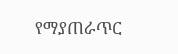የማያጠራጥር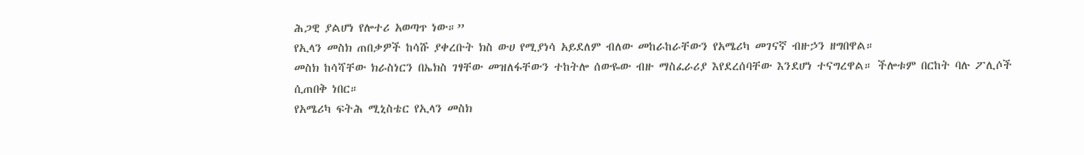ሕጋዊ ያልሆነ የሎተሪ አወጣጥ ነው።”
የኢላን መስክ ጠበቃዎች ከሳሹ ያቀረቡት ክስ ውሀ የሚያነሳ አይደለም ብለው መከራከራቸውን የአሜሪካ መገናኛ ብዙኃን ዘግበዋል።
መስክ ከሳሻቸው ክራስነርን በኤክስ ገፃቸው መዝለፋቸውን ተከትሎ ሰውዬው ብዙ ማስፈራሪያ እየደረሰባቸው እንደሆነ ተናግረዋል። ችሎቱም በርከት ባሉ ፖሊሶች ሲጠበቅ ነበር።
የአሜሪካ ፍትሕ ሚኒስቴር የኢላን መስክ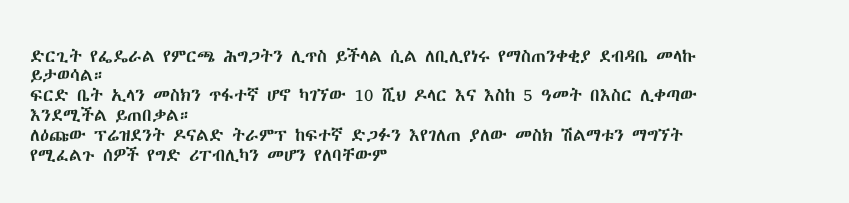ድርጊት የፌዴራል የምርጫ ሕግጋትን ሊጥስ ይችላል ሲል ለቢሊየነሩ የማስጠንቀቂያ ደብዳቤ መላኩ ይታወሳል።
ፍርድ ቤት ኢላን መስክን ጥፋተኛ ሆኖ ካገኘው 10 ሺህ ዶላር እና እስከ 5 ዓመት በእስር ሊቀጣው እንደሚችል ይጠበቃል።
ለዕጩው ፕሬዝደንት ዶናልድ ትራምፕ ከፍተኛ ድጋፉን እየገለጠ ያለው መስክ ሽልማቱን ማግኘት የሚፈልጉ ሰዎች የግድ ሪፐብሊካን መሆን የለባቸውም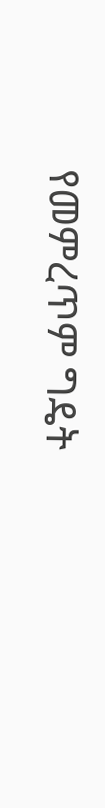የመምረጥም ግዴት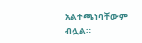አልተጫነባቸውም ብሏል።